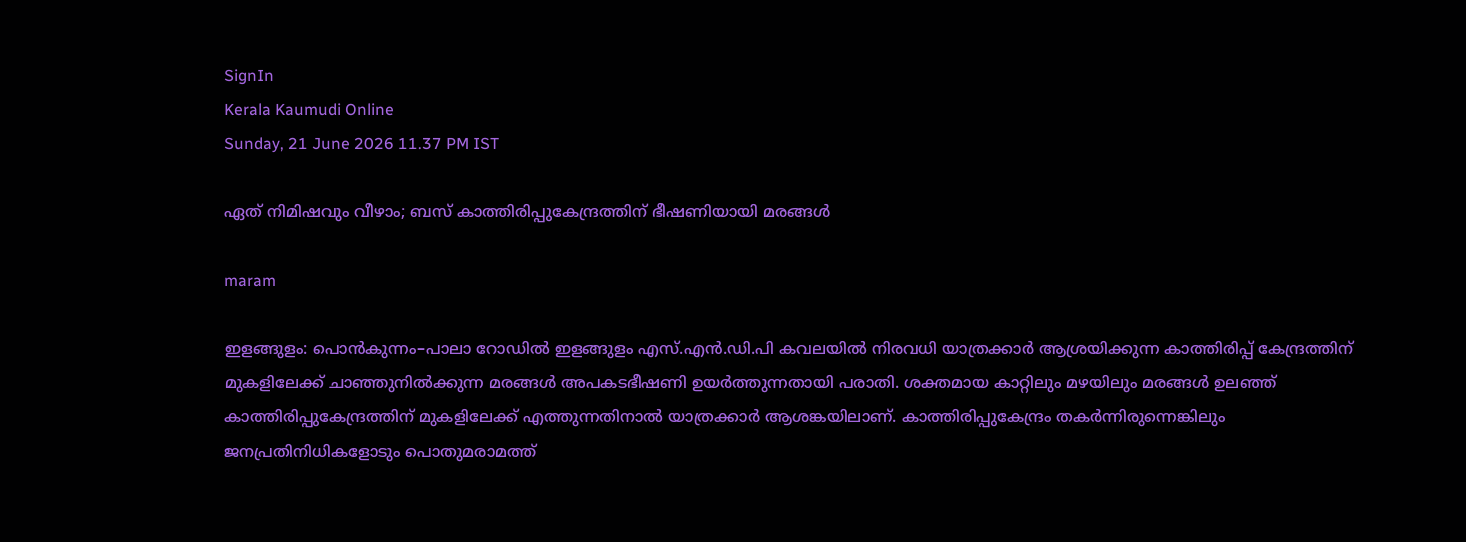SignIn
Kerala Kaumudi Online
Sunday, 21 June 2026 11.37 PM IST

ഏത് നിമിഷവും വീഴാം; ബസ് കാത്തിരിപ്പുകേന്ദ്രത്തിന് ഭീഷണിയായി മരങ്ങൾ

maram

ഇളങ്ങുളം: പൊൻകുന്നം–പാലാ റോഡിൽ ഇളങ്ങുളം എസ്.എൻ.ഡി.പി കവലയിൽ നിരവധി യാത്രക്കാർ ആശ്രയിക്കുന്ന കാത്തിരിപ്പ് കേന്ദ്രത്തിന് മുകളിലേക്ക് ചാഞ്ഞുനിൽക്കുന്ന മരങ്ങൾ അപകടഭീഷണി ഉയർത്തുന്നതായി പരാതി. ശക്തമായ കാറ്റിലും മഴയിലും മരങ്ങൾ ഉലഞ്ഞ് കാത്തിരിപ്പുകേന്ദ്രത്തിന് മുകളിലേക്ക് എത്തുന്നതിനാൽ യാത്രക്കാർ ആശങ്കയിലാണ്. കാത്തിരിപ്പുകേന്ദ്രം തകർന്നിരുന്നെങ്കിലും ജനപ്രതിനിധികളോടും പൊതുമരാമത്ത്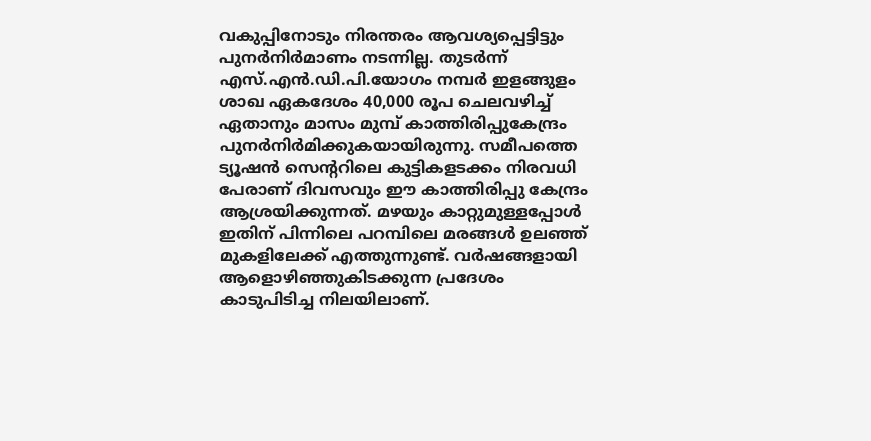വകുപ്പിനോടും നിരന്തരം ആവശ്യപ്പെട്ടിട്ടും പുനർനിർമാണം നടന്നില്ല. തുടർന്ന് എസ്.എൻ.ഡി.പി.യോഗം നമ്പർ ഇളങ്ങുളം ശാഖ ഏകദേശം 40,000 രൂപ ചെലവഴിച്ച് ഏതാനും മാസം മുമ്പ് കാത്തിരിപ്പുകേന്ദ്രം പുനർനിർമിക്കുകയായിരുന്നു. സമീപത്തെ ട്യൂഷൻ സെന്ററിലെ കുട്ടികളടക്കം നിരവധി പേരാണ് ദിവസവും ഈ കാത്തിരിപ്പു കേന്ദ്രം ആശ്രയിക്കുന്നത്. മഴയും കാറ്റുമുള്ളപ്പോൾ ഇതിന് പിന്നിലെ പറമ്പിലെ മരങ്ങൾ ഉലഞ്ഞ് മുകളിലേക്ക് എത്തുന്നുണ്ട്. വർഷങ്ങളായി ആളൊഴിഞ്ഞുകിടക്കുന്ന പ്രദേശം കാടുപിടിച്ച നിലയിലാണ്.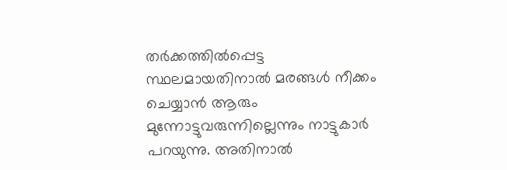തർക്കത്തിൽപ്പെട്ട സ്ഥലമായതിനാൽ മരങ്ങൾ നീക്കം ചെയ്യാൻ ആരും മുന്നോട്ടുവരുന്നില്ലെന്നും നാട്ടുകാർ പറയുന്നു. അതിനാൽ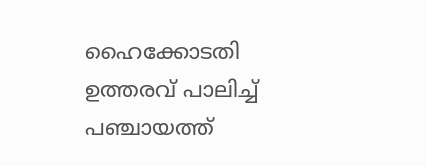ഹൈക്കോടതി ഉത്തരവ് പാലിച്ച് പഞ്ചായത്ത്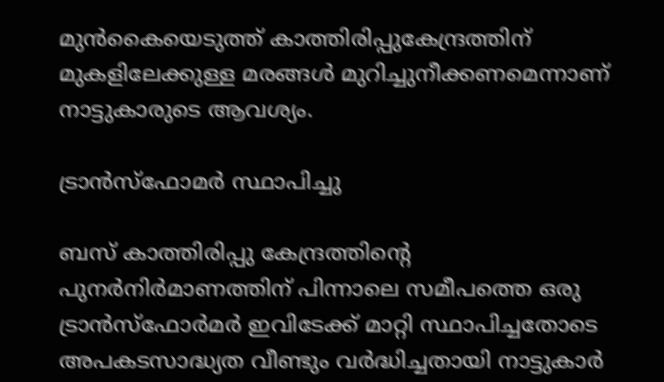മുൻകൈയെടുത്ത് കാത്തിരിപ്പുകേന്ദ്രത്തിന് മുകളിലേക്കുള്ള മരങ്ങൾ മുറിച്ചുനീക്കണമെന്നാണ് നാട്ടുകാരുടെ ആവശ്യം.

ട്രാൻസ്ഫോമർ സ്ഥാപിച്ചു

ബസ് കാത്തിരിപ്പു കേന്ദ്രത്തിന്റെ പുനർനിർമാണത്തിന് പിന്നാലെ സമീപത്തെ ഒരു ട്രാൻസ്‌ഫോർമർ ഇവിടേക്ക് മാറ്റി സ്ഥാപിച്ചതോടെ അപകടസാദ്ധ്യത വീണ്ടും വർദ്ധിച്ചതായി നാട്ടുകാർ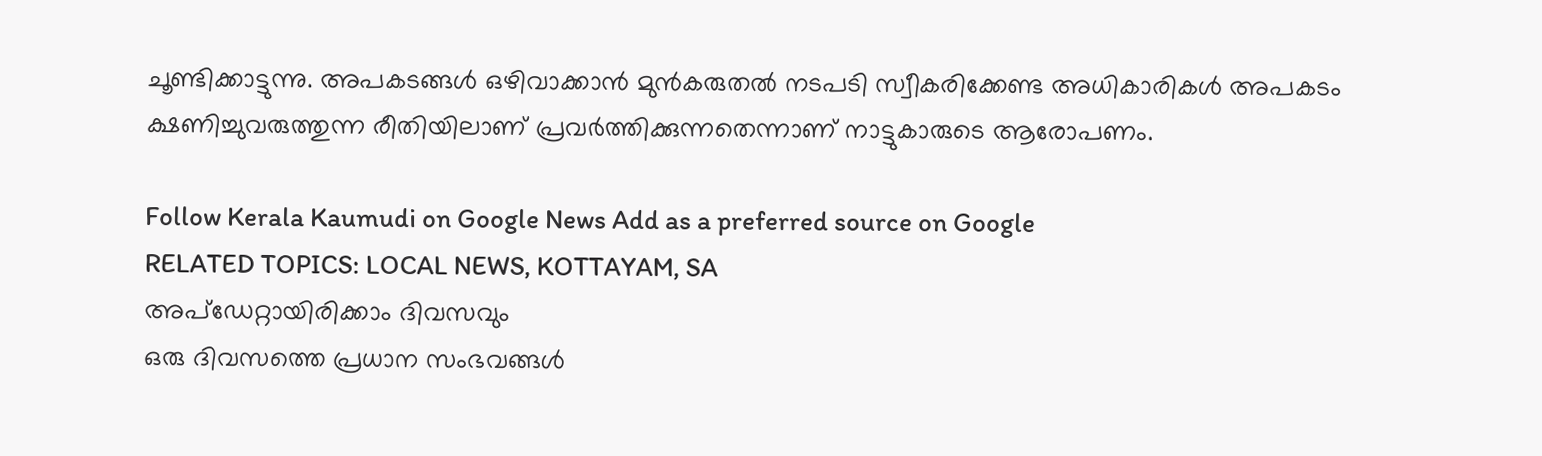ചൂണ്ടിക്കാട്ടുന്നു. അപകടങ്ങൾ ഒഴിവാക്കാൻ മുൻകരുതൽ നടപടി സ്വീകരിക്കേണ്ട അധികാരികൾ അപകടം ക്ഷണിച്ചുവരുത്തുന്ന രീതിയിലാണ് പ്രവർത്തിക്കുന്നതെന്നാണ് നാട്ടുകാരുടെ ആരോപണം.

Follow Kerala Kaumudi on Google News Add as a preferred source on Google
RELATED TOPICS: LOCAL NEWS, KOTTAYAM, SA
അപ്ഡേറ്റായിരിക്കാം ദിവസവും
ഒരു ദിവസത്തെ പ്രധാന സംഭവങ്ങൾ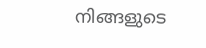നിങ്ങളുടെ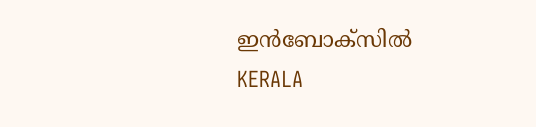ഇൻബോക്സിൽ
KERALA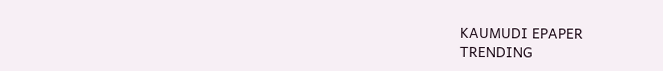KAUMUDI EPAPER
TRENDING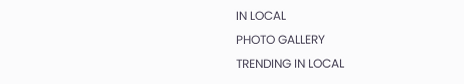IN LOCAL
PHOTO GALLERY
TRENDING IN LOCAL